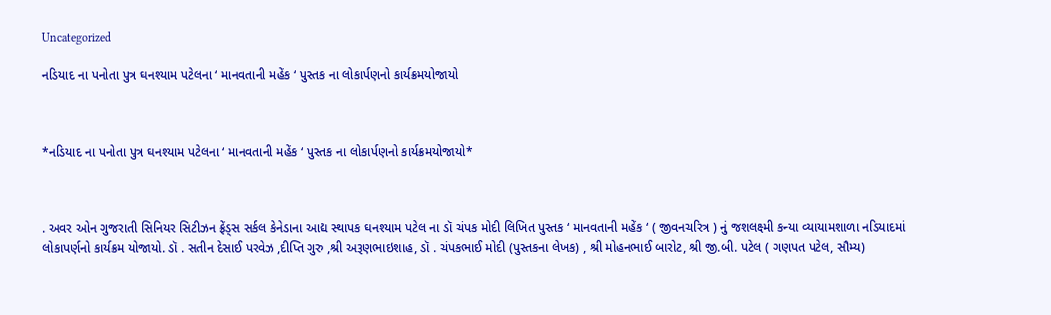Uncategorized

નડિયાદ ના પનોતા પુત્ર ઘનશ્યામ પટેલના ‘ માનવતાની મહેંક ‘ પુસ્તક ના લોકાર્પણનો કાર્યક્રમયોજાયો



*નડિયાદ ના પનોતા પુત્ર ઘનશ્યામ પટેલના ‘ માનવતાની મહેંક ‘ પુસ્તક ના લોકાર્પણનો કાર્યક્રમયોજાયો*



. અવર ઓન ગુજરાતી સિનિયર સિટીઝન ફ્રેંડ્સ સર્કલ કેનેડાના આદ્ય સ્થાપક ઘનશ્યામ પટેલ ના ડૉ ચંપક મોદી લિખિત પુસ્તક ‘ માનવતાની મહેંક ‘ ( જીવનચરિત્ર ) નું જશલક્ષ્મી કન્યા વ્યાયામશાળા નડિયાદમાં લોકાપર્ણનો કાર્યક્રમ યોજાયો. ડૉ . સતીન દેસાઈ પરવેઝ ,દીપ્તિ ગુરુ ,શ્રી અરૂણભાઇશાહ, ડૉ . ચંપકભાઈ મોદી (પુસ્તકના લેખક) , શ્રી મોહનભાઈ બારોટ, શ્રી જી.બી. પટેલ ( ગણપત પટેલ, સૌમ્ય)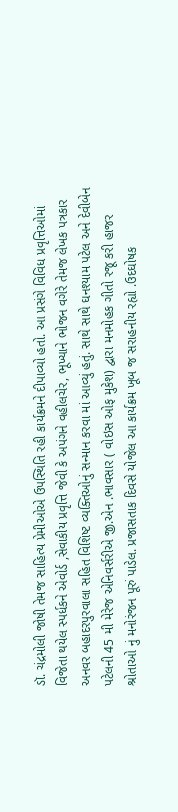ડૉ. ચંદ્રમોલી જોષી તેમજ સાહિત્ય પ્રેમીઓએ ઉપસ્થિતિ રહી કાર્યક્રમને દીપાવ્યો હતો. આ પ્રસંગે વિવિધ પ્રવૃત્તિઓમાં વિજેતા થયેલ સ્પર્ધકને એવોર્ડ ,સેવાકીય પ્રવૃત્તિ જેવી કે અપંગને વહીલચેર, ભૂખ્યાને ભોજન વગેરે તેમજ લેખક પત્રકાર અનવર બહાદરપુરવાલા સહિત વિશિષ્ટ વ્યક્તિઓનું સન્માન કરવા માં આવ્યું હતું. સાથે સાથે ઘનશ્યામ પટેલ અને દેવીબેન પટેલની 45 મી મેરેજ એનિવર્સરીએ જી.એન .ભાવસાર ( વોઇસ ઓફ મુકેશ) દ્વારા મનમોહક ગીતો રજૂ કરી હાજર શ્રોતાઓ નું મનોરંજન પૂરું પાડેલ. પ્રજાસતાક દિવસે યોજેલ આ કાર્યક્રમ ખૂબ જ સરાહનીય રહ્યો .ઉદઘોષક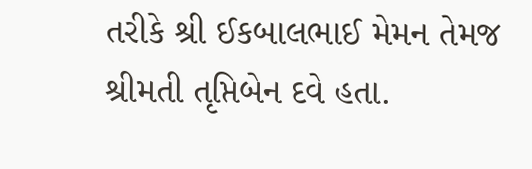તરીકે શ્રી ઈકબાલભાઈ મેમન તેમજ શ્રીમતી તૃપ્તિબેન દવે હતા.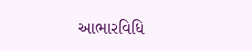આભારવિધિ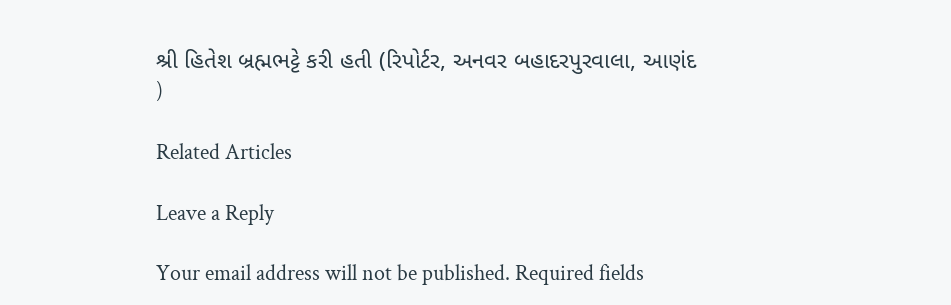શ્રી હિતેશ બ્રહ્મભટ્ટે કરી હતી (રિપોર્ટર, અનવર બહાદરપુરવાલા, આણંદ )

Related Articles

Leave a Reply

Your email address will not be published. Required fields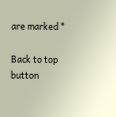are marked *

Back to top button